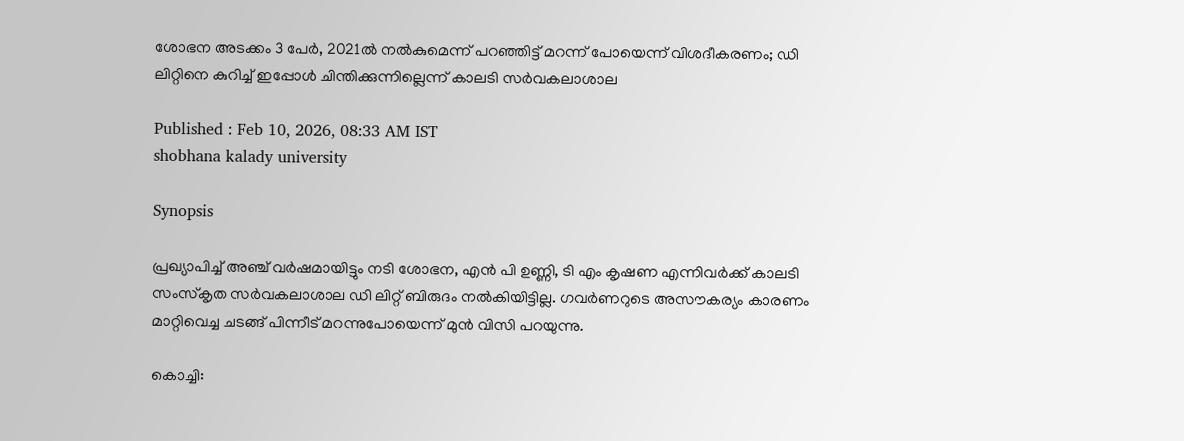ശോഭന അടക്കം 3 പേർ, 2021ൽ നൽകുമെന്ന് പറഞ്ഞിട്ട് മറന്ന് പോയെന്ന് വിശദീകരണം; ഡി ലിറ്റിനെ കുറിച്ച് ഇപ്പോൾ ചിന്തിക്കുന്നില്ലെന്ന് കാലടി സ‍ർവകലാശാല

Published : Feb 10, 2026, 08:33 AM IST
shobhana kalady university

Synopsis

പ്രഖ്യാപിച്ച് അഞ്ച് വര്‍ഷമായിട്ടും നടി ശോഭന, എന്‍ പി ഉണ്ണി, ടി എം കൃഷണ എന്നിവര്‍ക്ക് കാലടി സംസ്കൃത സര്‍വകലാശാല ഡി ലിറ്റ് ബിരുദം നല്‍കിയിട്ടില്ല. ഗവര്‍ണറുടെ അസൗകര്യം കാരണം മാറ്റിവെച്ച ചടങ്ങ് പിന്നീട് മറന്നുപോയെന്ന് മുൻ വിസി പറയുന്നു.

കൊച്ചി: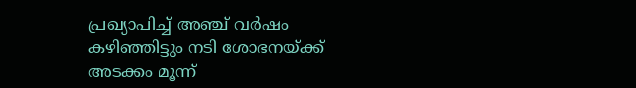പ്രഖ്യാപിച്ച് അഞ്ച് വര്‍ഷം കഴിഞ്ഞിട്ടും നടി ശോഭനയ്ക്ക് അടക്കം മൂന്ന്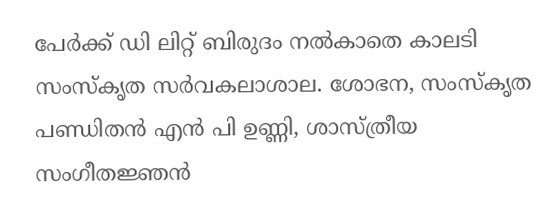പേര്‍ക്ക് ഡി ലിറ്റ് ബിരുദം നല്‍കാതെ കാലടി സംസ്കൃത സര്‍വകലാശാല. ശോഭന, സംസ്കൃത പണ്ഡിതന്‍ എന്‍ പി ഉണ്ണി, ശാസ്ത്രീയ സംഗീതജ്ഞന്‍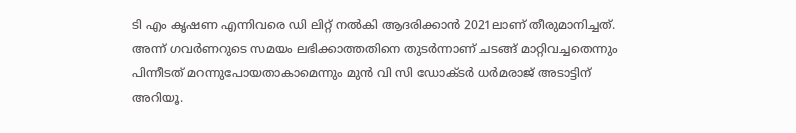ടി എം കൃഷണ എന്നിവരെ ഡി ലിറ്റ് നല്‍കി ആദരിക്കാന്‍ 2021ലാണ് തീരുമാനിച്ചത്. അന്ന് ഗവര്‍ണറുടെ സമയം ലഭിക്കാത്തതിനെ തുടര്‍ന്നാണ് ചടങ്ങ് മാറ്റിവച്ചതെന്നും പിന്നീടത് മറന്നുപോയതാകാമെന്നും മുന്‍ വി സി ഡോക്ടര്‍ ധര്‍മരാജ് അടാട്ടിന് അറിയൂ.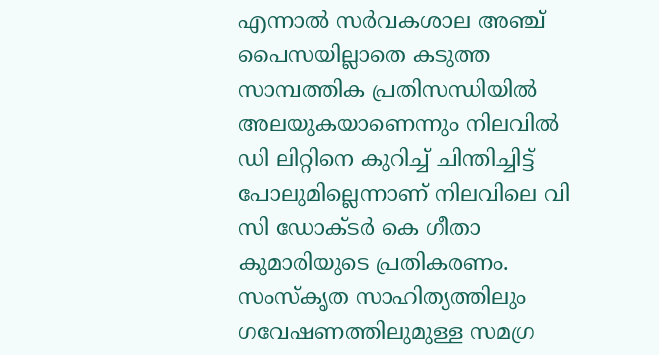എന്നാല്‍ സര്‍വകശാല അഞ്ച് പൈസയില്ലാതെ കടുത്ത സാമ്പത്തിക പ്രതിസന്ധിയില്‍ അലയുകയാണെന്നും നിലവില്‍ ഡി ലിറ്റിനെ കുറിച്ച് ചിന്തിച്ചിട്ട് പോലുമില്ലെന്നാണ് നിലവിലെ വി സി ഡോക്ടര്‍ കെ ഗീതാ കുമാരിയുടെ പ്രതികരണം. സംസ്‌കൃത സാഹിത്യത്തിലും ഗവേഷണത്തിലുമുള്ള സമഗ്ര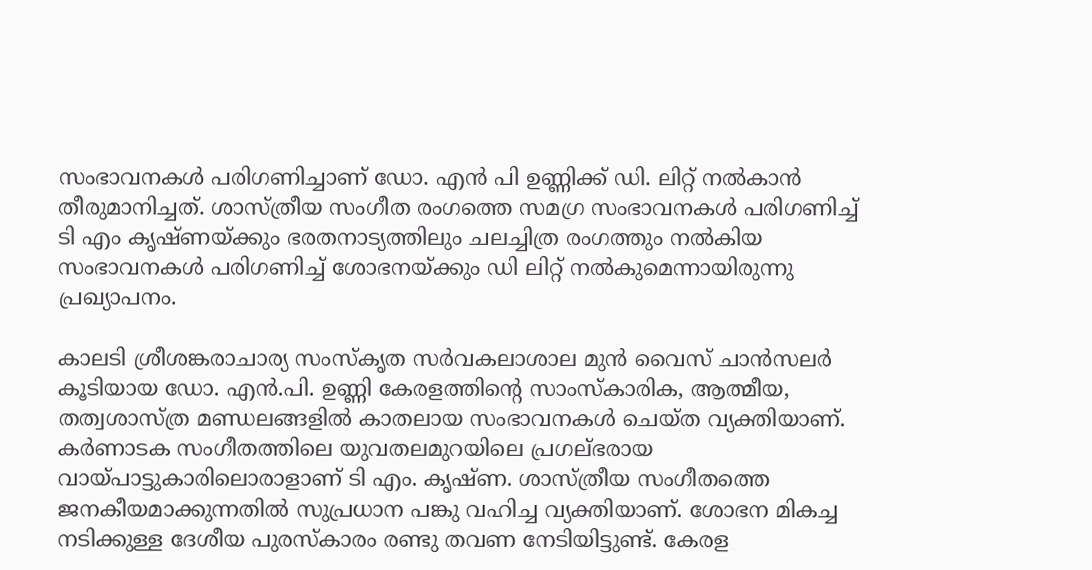സംഭാവനകള്‍ പരിഗണിച്ചാണ് ഡോ. എന്‍ പി ഉണ്ണിക്ക് ഡി. ലിറ്റ് നല്‍കാൻ തീരുമാനിച്ചത്. ശാസ്ത്രീയ സംഗീത രംഗത്തെ സമഗ്ര സംഭാവനകള്‍ പരിഗണിച്ച് ടി എം കൃഷ്ണയ്ക്കും ഭരതനാട്യത്തിലും ചലച്ചിത്ര രംഗത്തും നൽകിയ സംഭാവനകള്‍ പരിഗണിച്ച് ശോഭനയ്ക്കും ഡി ലിറ്റ് നല്‍കുമെന്നായിരുന്നു പ്രഖ്യാപനം.

കാലടി ശ്രീശങ്കരാചാര്യ സംസ്‌കൃത സര്‍വകലാശാല മുന്‍ വൈസ് ചാന്‍സലര്‍ കൂടിയായ ഡോ. എന്‍.പി. ഉണ്ണി കേരളത്തിന്‍റെ സാംസ്‌കാരിക, ആത്മീയ, തത്വശാസ്ത്ര മണ്ഡലങ്ങളില്‍ കാതലായ സംഭാവനകള്‍ ചെയ്ത വ്യക്തിയാണ്. കര്‍ണാടക സംഗീതത്തിലെ യുവതലമുറയിലെ പ്രഗല്ഭരായ വായ്പാട്ടുകാരിലൊരാളാണ് ടി എം. കൃഷ്ണ. ശാസ്ത്രീയ സംഗീതത്തെ ജനകീയമാക്കുന്നതില്‍ സുപ്രധാന പങ്കു വഹിച്ച വ്യക്തിയാണ്. ശോഭന മികച്ച നടിക്കുള്ള ദേശീയ പുരസ്‌കാരം രണ്ടു തവണ നേടിയിട്ടുണ്ട്. കേരള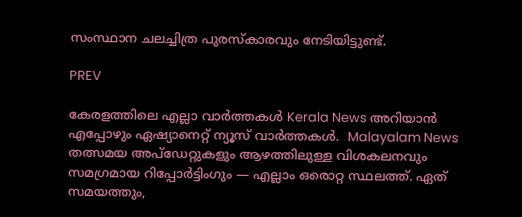സംസ്ഥാന ചലച്ചിത്ര പുരസ്‌കാരവും നേടിയിട്ടുണ്ട്.

PREV

കേരളത്തിലെ എല്ലാ വാർത്തകൾ Kerala News അറിയാൻ  എപ്പോഴും ഏഷ്യാനെറ്റ് ന്യൂസ് വാർത്തകൾ.  Malayalam News   തത്സമയ അപ്‌ഡേറ്റുകളും ആഴത്തിലുള്ള വിശകലനവും സമഗ്രമായ റിപ്പോർട്ടിംഗും — എല്ലാം ഒരൊറ്റ സ്ഥലത്ത്. ഏത് സമയത്തും,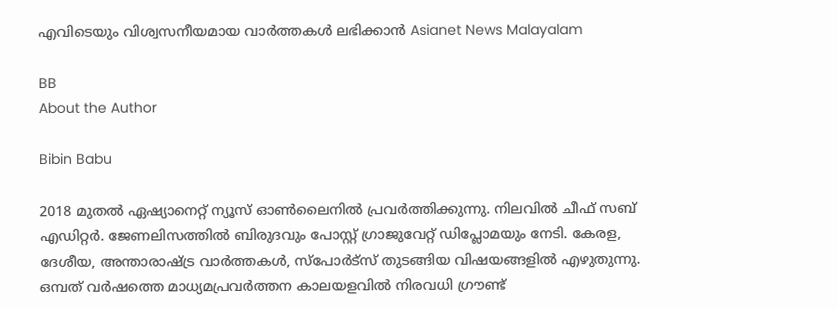എവിടെയും വിശ്വസനീയമായ വാർത്തകൾ ലഭിക്കാൻ Asianet News Malayalam

BB
About the Author

Bibin Babu

2018 മുതല്‍ ഏഷ്യാനെറ്റ് ന്യൂസ് ഓണ്‍ലൈനില്‍ പ്രവര്‍ത്തിക്കുന്നു. നിലവില്‍ ചീഫ് സബ് എഡിറ്റർ. ജേണലിസത്തില്‍ ബിരുദവും പോസ്റ്റ് ഗ്രാജുവേറ്റ് ഡിപ്ലോമയും നേടി. കേരള, ദേശീയ, അന്താരാഷ്ട്ര വാര്‍ത്തകള്‍, സ്പോര്‍ട്സ് തുടങ്ങിയ വിഷയങ്ങളില്‍ എഴുതുന്നു. ഒമ്പത് വര്‍ഷത്തെ മാധ്യമപ്രവര്‍ത്തന കാലയളവില്‍ നിരവധി ഗ്രൗണ്ട്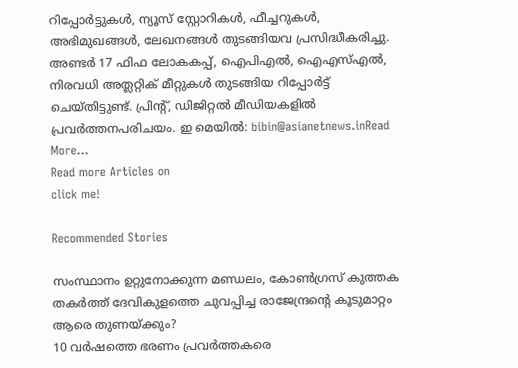റിപ്പോര്‍ട്ടുകള്‍, ന്യൂസ് സ്റ്റോറികള്‍, ഫീച്ചറുകള്‍, അഭിമുഖങ്ങള്‍, ലേഖനങ്ങള്‍ തുടങ്ങിയവ പ്രസിദ്ധീകരിച്ചു. അണ്ടര്‍ 17 ഫിഫ ലോകകപ്പ്, ഐപിഎൽ, ഐഎസ്എൽ, നിരവധി അത്ലറ്റിക് മീറ്റുകൾ തുടങ്ങിയ റിപ്പോര്‍ട്ട് ചെയ്തിട്ടുണ്ട്. പ്രിന്‍റ്, ഡിജിറ്റല്‍ മീഡിയകളില്‍ പ്രവര്‍ത്തനപരിചയം. ഇ മെയില്‍: bibin@asianetnews.inRead More...
Read more Articles on
click me!

Recommended Stories

സംസ്ഥാനം ഉറ്റുനോക്കുന്ന മണ്ഡലം, കോൺഗ്രസ് കുത്തക തകർത്ത് ദേവികുളത്തെ ചുവപ്പിച്ച രാജേന്ദ്രന്‍റെ കൂടുമാറ്റം ആരെ തുണയ്ക്കും?
10 വര്‍ഷത്തെ ഭരണം പ്രവര്‍ത്തകരെ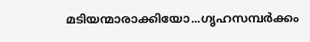മടിയന്മാരാക്കിയോ...ഗൃഹസമ്പർക്കം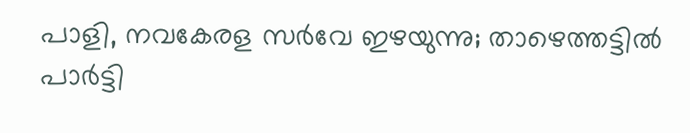പാളി, നവകേരള സർവേ ഇഴയുന്നു; താഴെത്തട്ടിൽ പാർട്ടി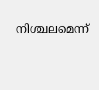നിശ്ചലമെന്ന്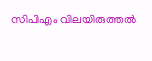സിപിഎം വിലയിരുത്തൽ